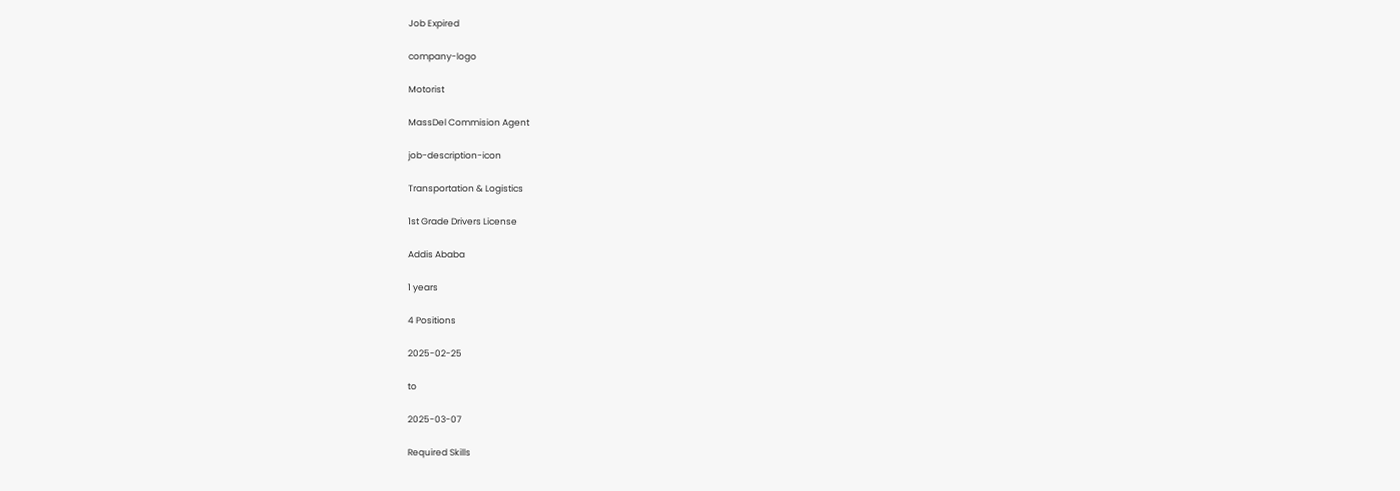Job Expired

company-logo

Motorist

MassDel Commision Agent

job-description-icon

Transportation & Logistics

1st Grade Drivers License

Addis Ababa

1 years

4 Positions

2025-02-25

to

2025-03-07

Required Skills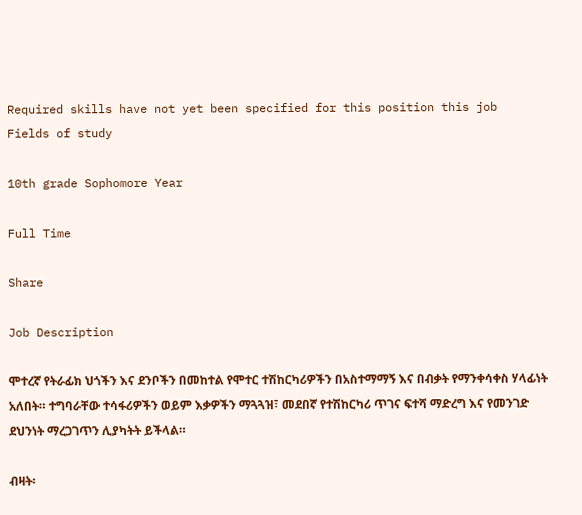Required skills have not yet been specified for this position this job
Fields of study

10th grade Sophomore Year

Full Time

Share

Job Description

ሞተረኛ የትራፊክ ህጎችን እና ደንቦችን በመከተል የሞተር ተሽከርካሪዎችን በአስተማማኝ እና በብቃት የማንቀሳቀስ ሃላፊነት አለበት። ተግባራቸው ተሳፋሪዎችን ወይም እቃዎችን ማጓጓዝ፣ መደበኛ የተሽከርካሪ ጥገና ፍተሻ ማድረግ እና የመንገድ ደህንነት ማረጋገጥን ሊያካትት ይችላል።

ብዛት፡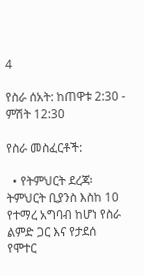4

የስራ ሰአት: ከጠዋቱ 2:30 - ምሽት 12:30

የስራ መስፈርቶች:

  • የትምህርት ደረጃ፡ ትምህርት ቢያንስ እስከ 10 የተማረ አግባብ ከሆነ የስራ ልምድ ጋር እና የታደሰ የሞተር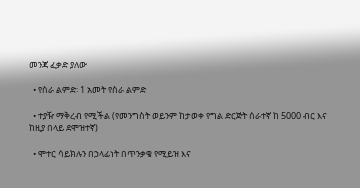መንጃ ፈቃድ ያለው

  • የስራ ልምድ፡ 1 አመት የስራ ልምድ

  • ተያዥ ማቅረብ የሚችል (የመንግስት ወይንም ከታወቀ የግል ድርጅት ሰራተኛ ከ 5000 ብር እና ከዚያ በላይ ደሞዝተኛ)

  • ሞተር ሳይክሉን በኃላፊነት በጥንቃቄ የሚይዝ እና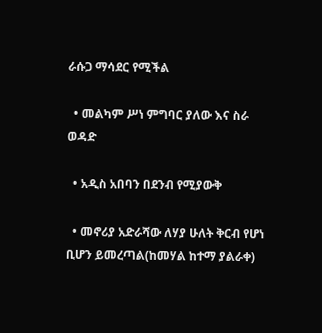ራሱጋ ማሳደር የሚችል

  • መልካም ሥነ ምግባር ያለው እና ስራ ወዳድ

  • አዲስ አበባን በደንብ የሚያውቅ

  • መኖሪያ አድራሻው ለሃያ ሁለት ቅርብ የሆነ ቢሆን ይመረጣል(ከመሃል ከተማ ያልራቀ)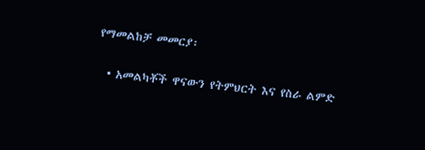የማመልከቻ መመርያ፡

  • አመልካቾች ዋናውን የትምህርት እና የስራ ልምድ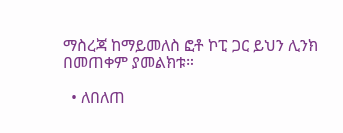ማስረጃ ከማይመለስ ፎቶ ኮፒ ጋር ይህን ሊንክ በመጠቀም ያመልክቱ።

  • ለበለጠ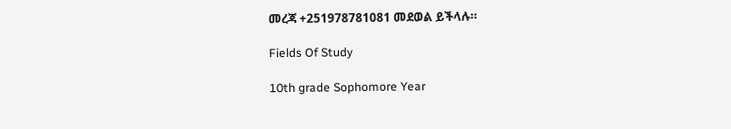መረጃ +251978781081 መደወል ይችላሉ።

Fields Of Study

10th grade Sophomore Year